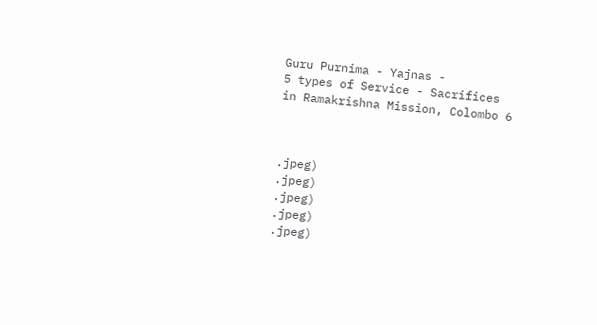Guru Purnima - Yajnas -
5 types of Service - Sacrifices
in Ramakrishna Mission, Colombo 6



.jpeg)
.jpeg)
.jpeg)
.jpeg)
.jpeg)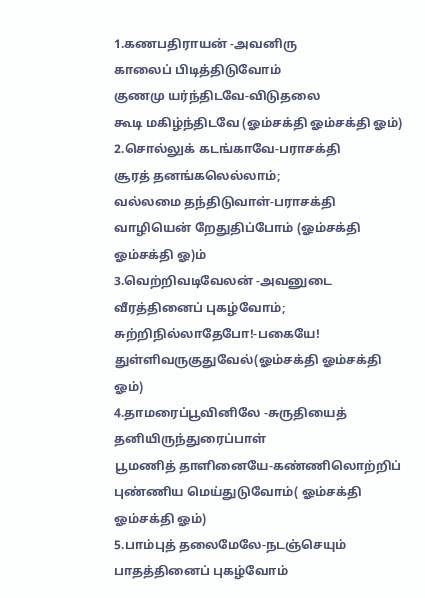1.கணபதிராயன் -அவனிரு
காலைப் பிடித்திடுவோம்
குணமு யர்ந்திடவே-விடுதலை
கூடி மகிழ்ந்திடவே (ஓம்சக்தி ஓம்சக்தி ஓம்)
2.சொல்லுக் கடங்காவே-பராசக்தி
சூரத் தனங்கலெல்லாம்;
வல்லமை தந்திடுவாள்-பராசக்தி
வாழியென் றேதுதிப்போம் (ஓம்சக்தி ஓம்சக்தி ஓ)ம்
3.வெற்றிவடிவேலன் -அவனுடை
வீரத்தினைப் புகழ்வோம்;
சுற்றிநில்லாதேபோ!-பகையே!
துள்ளிவருகுதுவேல்(ஓம்சக்தி ஓம்சக்தி ஓம்)
4.தாமரைப்பூவினிலே -சுருதியைத்
தனியிருந்துரைப்பாள்
பூமணித் தாளினையே-கண்ணிலொற்றிப்
புண்ணிய மெய்துடுவோம்( ஓம்சக்தி ஓம்சக்தி ஓம்)
5.பாம்புத் தலைமேலே-நடஞ்செயும்
பாதத்தினைப் புகழ்வோம்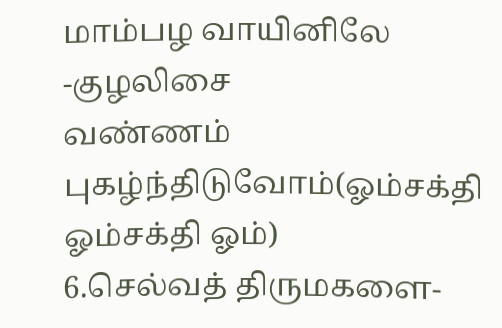மாம்பழ வாயினிலே -குழலிசை
வண்ணம் புகழ்ந்திடுவோம்(ஓம்சக்தி ஓம்சக்தி ஓம்)
6.செல்வத் திருமகளை-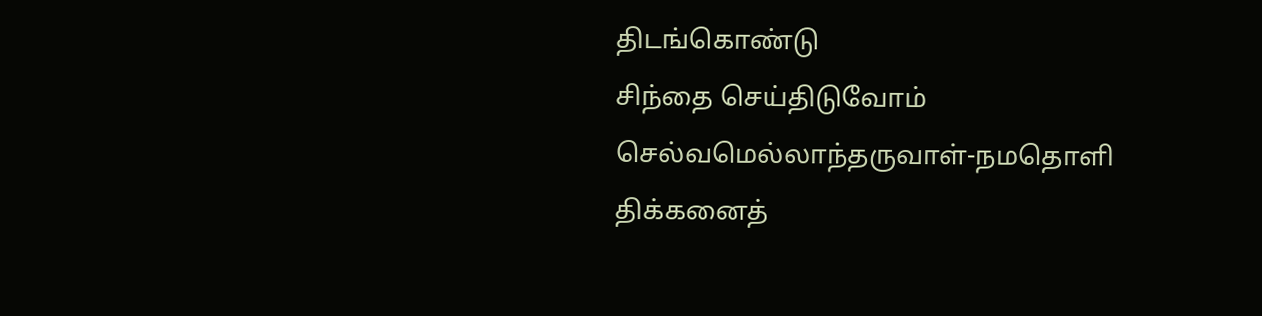திடங்கொண்டு
சிந்தை செய்திடுவோம்
செல்வமெல்லாந்தருவாள்-நமதொளி
திக்கனைத்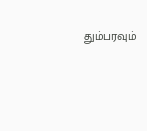தும்பரவும்